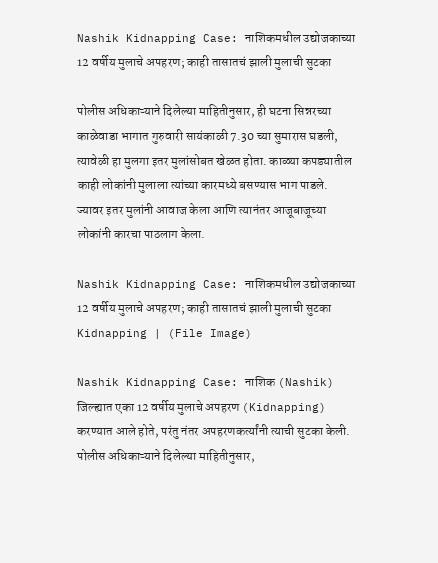Nashik Kidnapping Case: नाशिकमधील उद्योजकाच्या 12 वर्षीय मुलाचे अपहरण; काही तासातचं झाली मुलाची सुटका

पोलीस अधिकाऱ्याने दिलेल्या माहितीनुसार, ही घटना सिन्नरच्या काळेवाडा भागात गुरुवारी सायंकाळी 7.30 च्या सुमारास घडली, त्यावेळी हा मुलगा इतर मुलांसोबत खेळत होता. काळ्या कपड्यातील काही लोकांनी मुलाला त्यांच्या कारमध्ये बसण्यास भाग पाडले. ज्यावर इतर मुलांनी आवाज केला आणि त्यानंतर आजूबाजूच्या लोकांनी कारचा पाठलाग केला.

Nashik Kidnapping Case: नाशिकमधील उद्योजकाच्या 12 वर्षीय मुलाचे अपहरण; काही तासातचं झाली मुलाची सुटका
Kidnapping | (File Image)

Nashik Kidnapping Case: नाशिक (Nashik) जिल्ह्यात एका 12 वर्षीय मुलाचे अपहरण (Kidnapping) करण्यात आले होते, परंतु नंतर अपहरणकर्त्यांनी त्याची सुटका केली. पोलीस अधिकाऱ्याने दिलेल्या माहितीनुसार,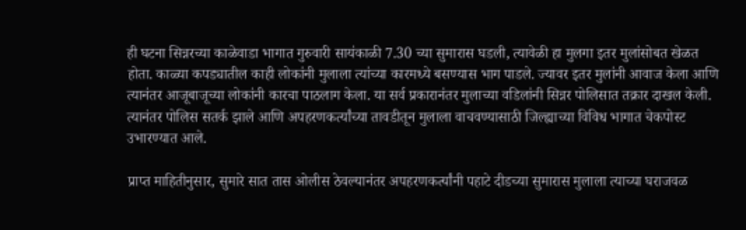ही घटना सिन्नरच्या काळेवाडा भागात गुरुवारी सायंकाळी 7.30 च्या सुमारास घडली, त्यावेळी हा मुलगा इतर मुलांसोबत खेळत होता. काळ्या कपड्यातील काही लोकांनी मुलाला त्यांच्या कारमध्ये बसण्यास भाग पाडले. ज्यावर इतर मुलांनी आवाज केला आणि त्यानंतर आजूबाजूच्या लोकांनी कारचा पाठलाग केला. या सर्व प्रकारानंतर मुलाच्या वडिलांनी सिन्नर पोलिसात तक्रार दाखल केली. त्यानंतर पोलिस सतर्क झाले आणि अपहरणकर्त्यांच्या तावडीतून मुलाला वाचवण्यासाठी जिल्ह्याच्या विविध भागात चेकपोस्ट उभारण्यात आले.

प्राप्त माहितीनुसार, सुमारे सात तास ओलीस ठेवल्यानंतर अपहरणकर्त्यांनी पहाटे दीडच्या सुमारास मुलाला त्याच्या घराजवळ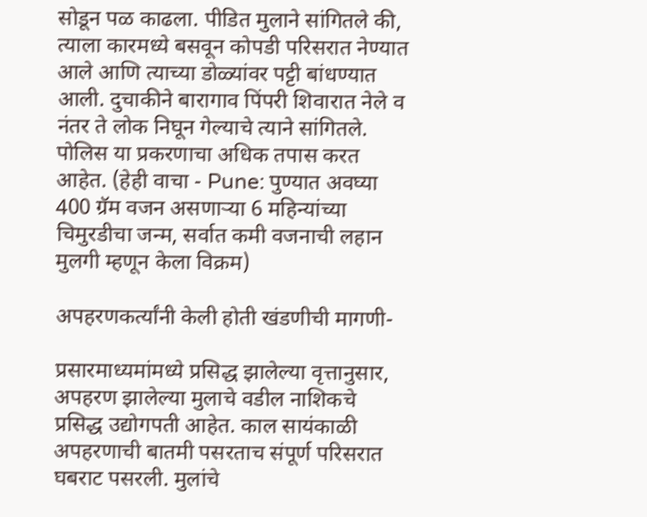सोडून पळ काढला. पीडित मुलाने सांगितले की, त्याला कारमध्ये बसवून कोपडी परिसरात नेण्यात आले आणि त्याच्या डोळ्यांवर पट्टी बांधण्यात आली. दुचाकीने बारागाव पिंपरी शिवारात नेले व नंतर ते लोक निघून गेल्याचे त्याने सांगितले. पोलिस या प्रकरणाचा अधिक तपास करत आहेत. (हेही वाचा - Pune: पुण्यात अवघ्या 400 ग्रॅम वजन असणाऱ्या 6 महिन्यांच्या चिमुरडीचा जन्म, सर्वात कमी वजनाची लहान मुलगी म्हणून केला विक्रम)

अपहरणकर्त्यांनी केली होती खंडणीची मागणी-

प्रसारमाध्यमांमध्ये प्रसिद्ध झालेल्या वृत्तानुसार, अपहरण झालेल्या मुलाचे वडील नाशिकचे प्रसिद्ध उद्योगपती आहेत. काल सायंकाळी अपहरणाची बातमी पसरताच संपूर्ण परिसरात घबराट पसरली. मुलांचे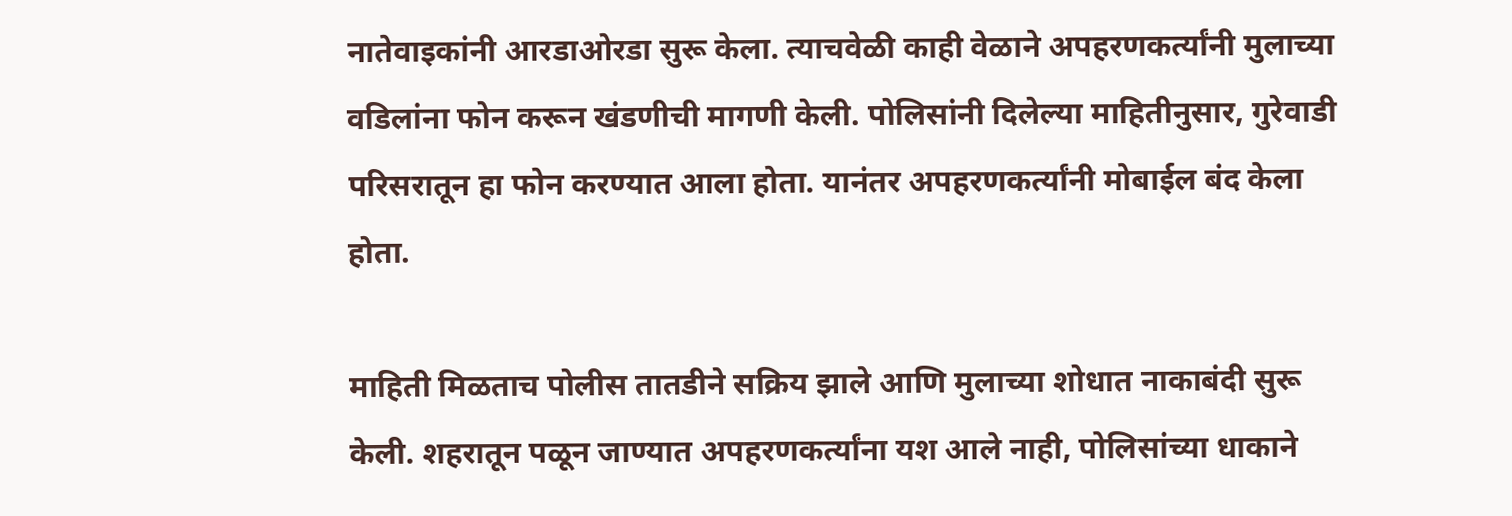नातेवाइकांनी आरडाओरडा सुरू केला. त्याचवेळी काही वेळाने अपहरणकर्त्यांनी मुलाच्या वडिलांना फोन करून खंडणीची मागणी केली. पोलिसांनी दिलेल्या माहितीनुसार, गुरेवाडी परिसरातून हा फोन करण्यात आला होता. यानंतर अपहरणकर्त्यांनी मोबाईल बंद केला होता.

माहिती मिळताच पोलीस तातडीने सक्रिय झाले आणि मुलाच्या शोधात नाकाबंदी सुरू केली. शहरातून पळून जाण्यात अपहरणकर्त्यांना यश आले नाही, पोलिसांच्या धाकाने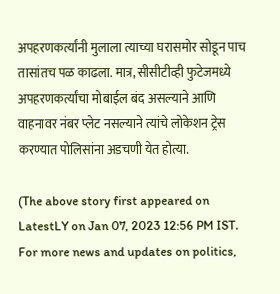अपहरणकर्त्यांनी मुलाला त्याच्या घरासमोर सोडून पाच तासांतच पळ काढला. मात्र, सीसीटीव्ही फुटेजमध्ये अपहरणकर्त्यांचा मोबाईल बंद असल्याने आणि वाहनावर नंबर प्लेट नसल्याने त्यांचे लोकेशन ट्रेस करण्यात पोलिसांना अडचणी येत होत्या.

(The above story first appeared on LatestLY on Jan 07, 2023 12:56 PM IST. For more news and updates on politics,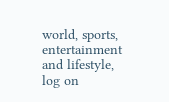world, sports, entertainment and lifestyle, log on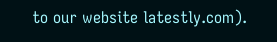to our website latestly.com).